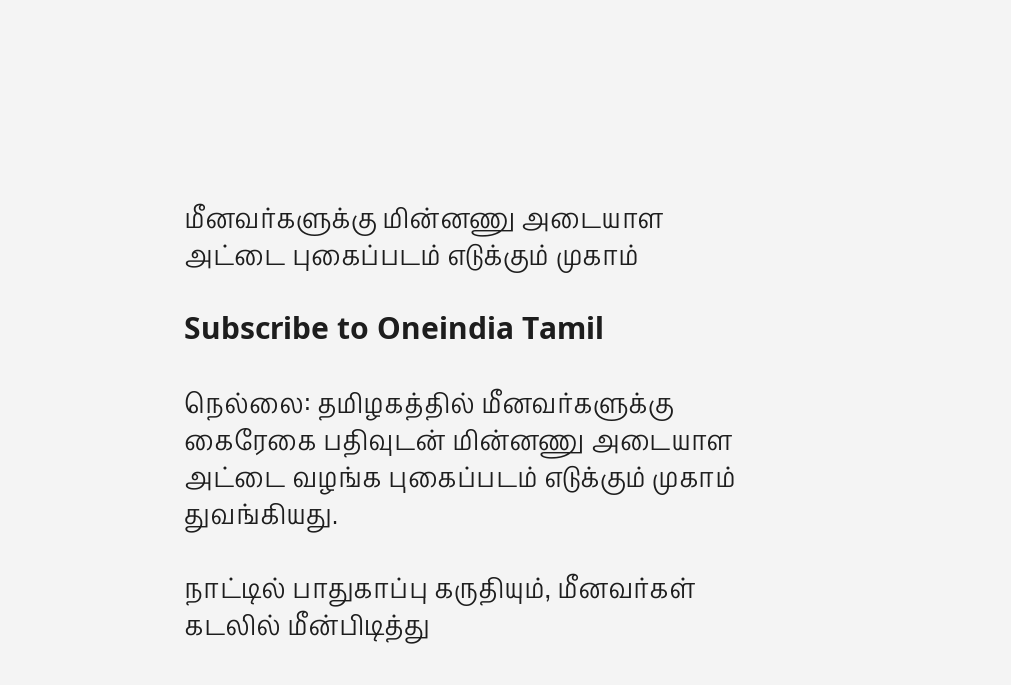மீனவர்களுக்கு மின்னணு அடையாள அட்டை புகைப்படம் எடுக்கும் முகாம்

Subscribe to Oneindia Tamil

நெல்லை: தமிழகத்தில் மீனவர்களுக்கு கைரேகை பதிவுடன் மின்னணு அடையாள அட்டை வழங்க புகைப்படம் எடுக்கும் முகாம் துவங்கியது.

நாட்டில் பாதுகாப்பு கருதியும், மீனவர்கள் கடலில் மீன்பிடித்து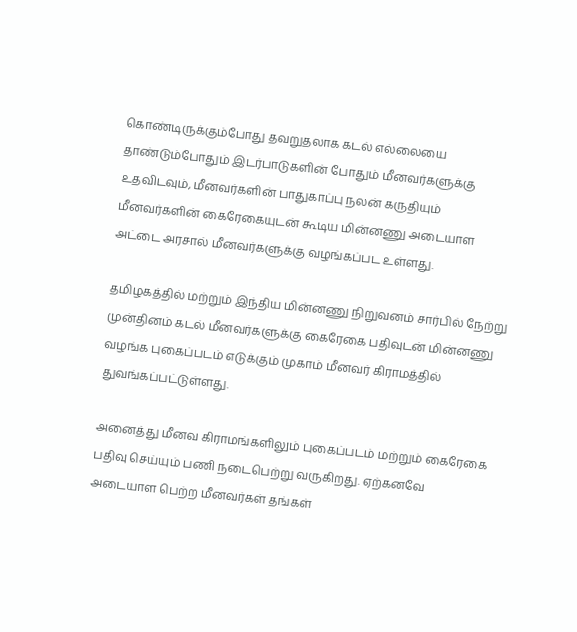கொண்டிருக்கும்போது தவறுதலாக கடல் எல்லையை தாண்டும்போதும் இடர்பாடுகளின் போதும் மீனவர்களுக்கு உதவிடவும், மீனவர்களின் பாதுகாப்பு நலன் கருதியும் மீனவர்களின் கைரேகையுடன் கூடிய மின்னணு அடையாள அட்டை அரசால் மீனவர்களுக்கு வழங்கப்பட உள்ளது.

தமிழகத்தில் மற்றும் இந்திய மின்னணு நிறுவனம் சார்பில் நேற்று முன்தினம் கடல் மீனவர்களுக்கு கைரேகை பதிவுடன் மின்னணு வழங்க புகைப்படம் எடுக்கும் முகாம் மீனவர் கிராமத்தில் துவங்கப்பட்டுள்ளது.

அனைத்து மீனவ கிராமங்களிலும் புகைப்படம் மற்றும் கைரேகை பதிவு செய்யும் பணி நடைபெற்று வருகிறது. ஏற்கனவே அடையாள பெற்ற மீனவர்கள் தங்கள்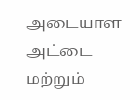அடையாள அட்டை மற்றும்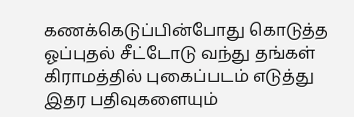கணக்கெடுப்பின்போது கொடுத்த ஓப்புதல் சீட்டோடு வந்து தங்கள் கிராமத்தில் புகைப்படம் எடுத்து இதர பதிவுகளையும்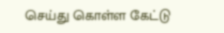செய்து கொள்ள கேட்டு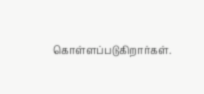கொள்ளப்படுகிறார்கள்.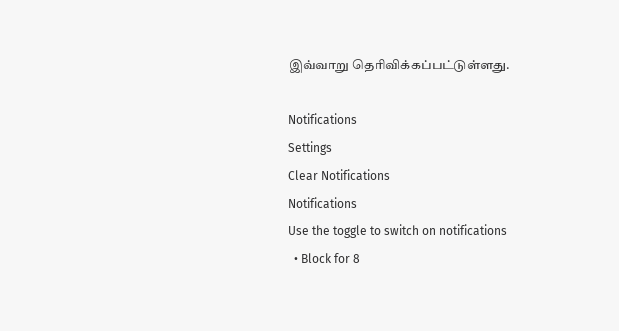இவ்வாறு தெரிவிக்கப்பட்டுள்ளது.

Notifications
Settings
Clear Notifications
Notifications
Use the toggle to switch on notifications
  • Block for 8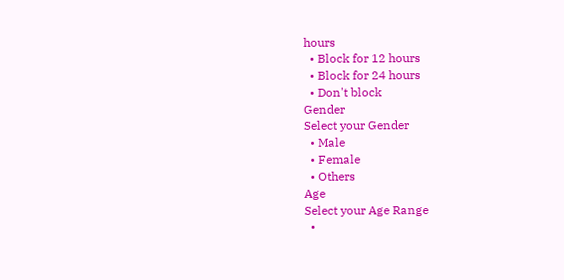hours
  • Block for 12 hours
  • Block for 24 hours
  • Don't block
Gender
Select your Gender
  • Male
  • Female
  • Others
Age
Select your Age Range
  •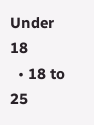Under 18
  • 18 to 25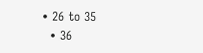• 26 to 35
  • 36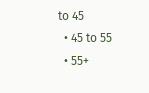to 45
  • 45 to 55
  • 55+